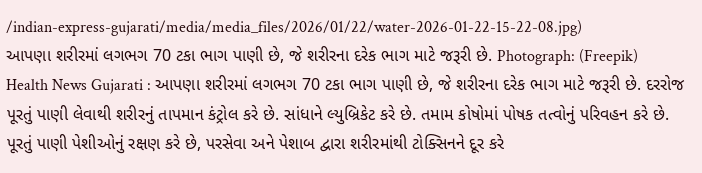/indian-express-gujarati/media/media_files/2026/01/22/water-2026-01-22-15-22-08.jpg)
આપણા શરીરમાં લગભગ 70 ટકા ભાગ પાણી છે, જે શરીરના દરેક ભાગ માટે જરૂરી છે. Photograph: (Freepik)
Health News Gujarati : આપણા શરીરમાં લગભગ 70 ટકા ભાગ પાણી છે, જે શરીરના દરેક ભાગ માટે જરૂરી છે. દરરોજ પૂરતું પાણી લેવાથી શરીરનું તાપમાન કંટ્રોલ કરે છે. સાંધાને લ્યુબ્રિકેટ કરે છે. તમામ કોષોમાં પોષક તત્વોનું પરિવહન કરે છે. પૂરતું પાણી પેશીઓનું રક્ષણ કરે છે, પરસેવા અને પેશાબ દ્વારા શરીરમાંથી ટોક્સિનને દૂર કરે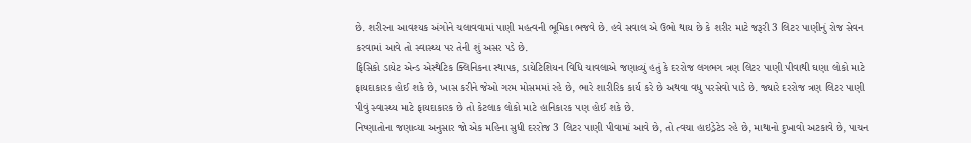છે. શરીરના આવશ્યક અંગોને ચલાવવામાં પાણી મહત્વની ભૂમિકા ભજવે છે. હવે સવાલ એ ઉભો થાય છે કે શરીર માટે જરૂરી 3 લિટર પાણીનું રોજ સેવન કરવામાં આવે તો સ્વાસ્થ્ય પર તેની શું અસર પડે છે.
ફિસિકો ડાયેટ એન્ડ એસ્થેટિક ક્લિનિકના સ્થાપક, ડાયેટિશિયન વિધિ ચાવલાએ જણાવ્યું હતું કે દરરોજ લગભગ ત્રણ લિટર પાણી પીવાથી ઘણા લોકો માટે ફાયદાકારક હોઈ શકે છે, ખાસ કરીને જેઓ ગરમ મોસમમાં રહે છે, ભારે શારીરિક કાર્ય કરે છે અથવા વધુ પરસેવો પાડે છે. જ્યારે દરરોજ ત્રણ લિટર પાણી પીવું સ્વાસ્થ્ય માટે ફાયદાકારક છે તો કેટલાક લોકો માટે હાનિકારક પણ હોઈ શકે છે.
નિષ્ણાતોના જણાવ્યા અનુસાર જો એક મહિના સુધી દરરોજ 3 લિટર પાણી પીવામાં આવે છે, તો ત્વચા હાઇડ્રેટેડ રહે છે, માથાનો દુખાવો અટકાવે છે, પાચન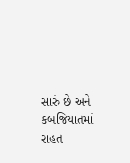સારું છે અને કબજિયાતમાં રાહત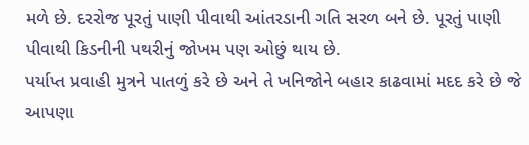મળે છે. દરરોજ પૂરતું પાણી પીવાથી આંતરડાની ગતિ સરળ બને છે. પૂરતું પાણી પીવાથી કિડનીની પથરીનું જોખમ પણ ઓછું થાય છે.
પર્યાપ્ત પ્રવાહી મુત્રને પાતળું કરે છે અને તે ખનિજોને બહાર કાઢવામાં મદદ કરે છે જે આપણા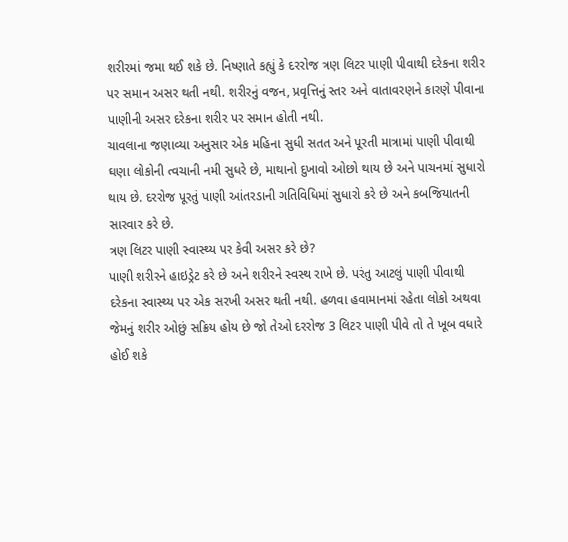શરીરમાં જમા થઈ શકે છે. નિષ્ણાતે કહ્યું કે દરરોજ ત્રણ લિટર પાણી પીવાથી દરેકના શરીર પર સમાન અસર થતી નથી. શરીરનું વજન, પ્રવૃત્તિનું સ્તર અને વાતાવરણને કારણે પીવાના પાણીની અસર દરેકના શરીર પર સમાન હોતી નથી.
ચાવલાના જણાવ્યા અનુસાર એક મહિના સુધી સતત અને પૂરતી માત્રામાં પાણી પીવાથી ઘણા લોકોની ત્વચાની નમી સુધરે છે, માથાનો દુખાવો ઓછો થાય છે અને પાચનમાં સુધારો થાય છે. દરરોજ પૂરતું પાણી આંતરડાની ગતિવિધિમાં સુધારો કરે છે અને કબજિયાતની સારવાર કરે છે.
ત્રણ લિટર પાણી સ્વાસ્થ્ય પર કેવી અસર કરે છે?
પાણી શરીરને હાઇડ્રેટ કરે છે અને શરીરને સ્વસ્થ રાખે છે. પરંતુ આટલું પાણી પીવાથી દરેકના સ્વાસ્થ્ય પર એક સરખી અસર થતી નથી. હળવા હવામાનમાં રહેતા લોકો અથવા જેમનું શરીર ઓછું સક્રિય હોય છે જો તેઓ દરરોજ 3 લિટર પાણી પીવે તો તે ખૂબ વધારે હોઈ શકે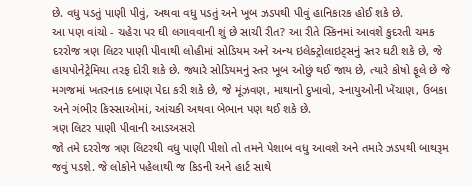છે. વધુ પડતું પાણી પીવું, અથવા વધુ પડતું અને ખૂબ ઝડપથી પીવું હાનિકારક હોઈ શકે છે.
આ પણ વાંચો - ચહેરા પર ઘી લગાવવાની શું છે સાચી રીત? આ રીતે સ્કિનમાં આવશે કુદરતી ચમક
દરરોજ ત્રણ લિટર પાણી પીવાથી લોહીમાં સોડિયમ અને અન્ય ઇલેક્ટ્રોલાઇટ્સનું સ્તર ઘટી શકે છે, જે હાયપોનેટ્રેમિયા તરફ દોરી શકે છે. જ્યારે સોડિયમનું સ્તર ખૂબ ઓછું થઈ જાય છે, ત્યારે કોષો ફૂલે છે જે મગજમાં ખતરનાક દબાણ પેદા કરી શકે છે, જે મૂંઝવણ, માથાનો દુખાવો, સ્નાયુઓની ખેંચાણ, ઉબકા અને ગંભીર કિસ્સાઓમાં, આંચકી અથવા બેભાન પણ થઈ શકે છે.
ત્રણ લિટર પાણી પીવાની આડઅસરો
જો તમે દરરોજ ત્રણ લિટરથી વધુ પાણી પીશો તો તમને પેશાબ વધુ આવશે અને તમારે ઝડપથી બાથરૂમ જવું પડશે. જે લોકોને પહેલાથી જ કિડની અને હાર્ટ સાથે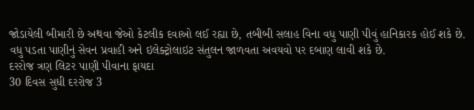જોડાયેલી બીમારી છે અથવા જેઓ કેટલીક દવાઓ લઈ રહ્યા છે, તબીબી સલાહ વિના વધુ પાણી પીવું હાનિકારક હોઈ શકે છે. વધુ પડતા પાણીનું સેવન પ્રવાહી અને ઇલેક્ટ્રોલાઇટ સંતુલન જાળવતા અવયવો પર દબાણ લાવી શકે છે.
દરરોજ ત્રણ લિટર પાણી પીવાના ફાયદા
30 દિવસ સુધી દરરોજ 3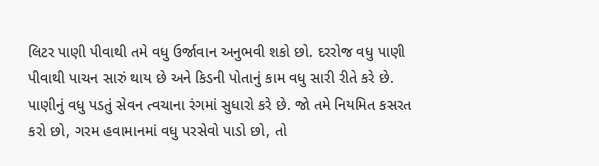લિટર પાણી પીવાથી તમે વધુ ઉર્જાવાન અનુભવી શકો છો. દરરોજ વધુ પાણી પીવાથી પાચન સારું થાય છે અને કિડની પોતાનું કામ વધુ સારી રીતે કરે છે. પાણીનું વધુ પડતું સેવન ત્વચાના રંગમાં સુધારો કરે છે. જો તમે નિયમિત કસરત કરો છો, ગરમ હવામાનમાં વધુ પરસેવો પાડો છો, તો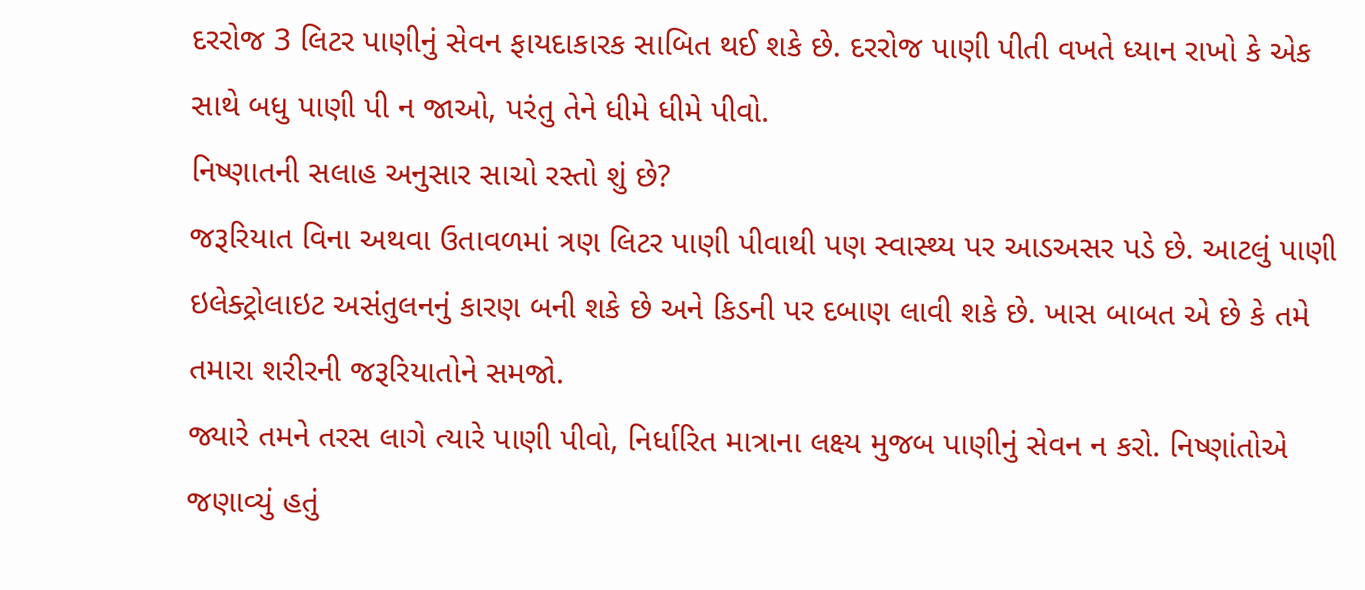દરરોજ 3 લિટર પાણીનું સેવન ફાયદાકારક સાબિત થઈ શકે છે. દરરોજ પાણી પીતી વખતે ધ્યાન રાખો કે એક સાથે બધુ પાણી પી ન જાઓ, પરંતુ તેને ધીમે ધીમે પીવો.
નિષ્ણાતની સલાહ અનુસાર સાચો રસ્તો શું છે?
જરૂરિયાત વિના અથવા ઉતાવળમાં ત્રણ લિટર પાણી પીવાથી પણ સ્વાસ્થ્ય પર આડઅસર પડે છે. આટલું પાણી ઇલેક્ટ્રોલાઇટ અસંતુલનનું કારણ બની શકે છે અને કિડની પર દબાણ લાવી શકે છે. ખાસ બાબત એ છે કે તમે તમારા શરીરની જરૂરિયાતોને સમજો.
જ્યારે તમને તરસ લાગે ત્યારે પાણી પીવો, નિર્ધારિત માત્રાના લક્ષ્ય મુજબ પાણીનું સેવન ન કરો. નિષ્ણાંતોએ જણાવ્યું હતું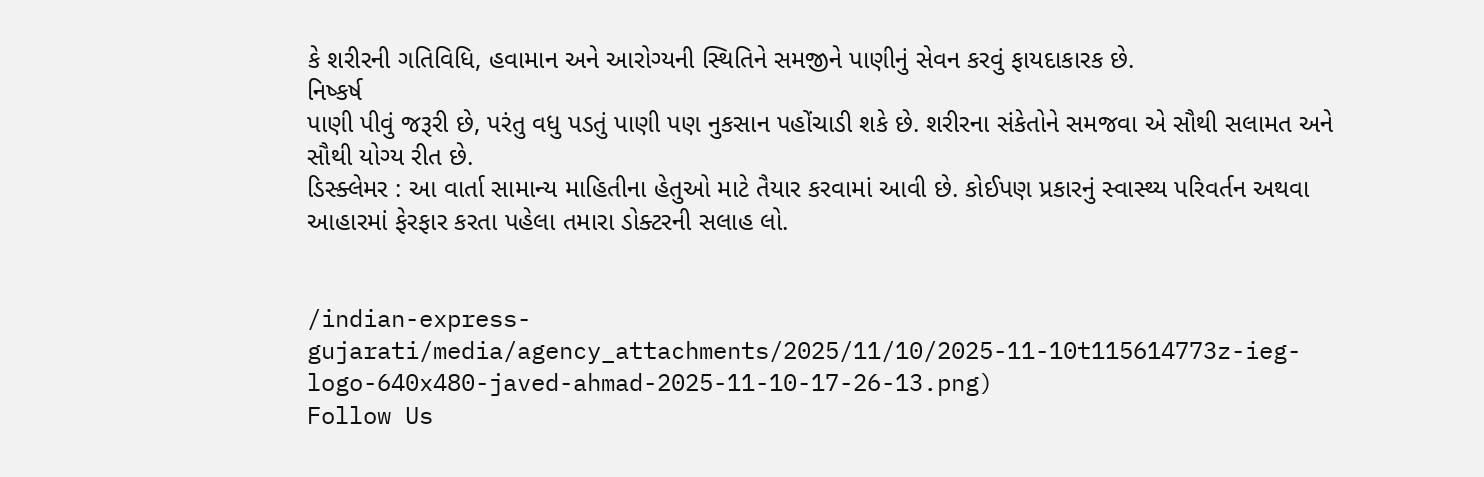કે શરીરની ગતિવિધિ, હવામાન અને આરોગ્યની સ્થિતિને સમજીને પાણીનું સેવન કરવું ફાયદાકારક છે.
નિષ્કર્ષ
પાણી પીવું જરૂરી છે, પરંતુ વધુ પડતું પાણી પણ નુકસાન પહોંચાડી શકે છે. શરીરના સંકેતોને સમજવા એ સૌથી સલામત અને સૌથી યોગ્ય રીત છે.
ડિસ્ક્લેમર : આ વાર્તા સામાન્ય માહિતીના હેતુઓ માટે તૈયાર કરવામાં આવી છે. કોઈપણ પ્રકારનું સ્વાસ્થ્ય પરિવર્તન અથવા આહારમાં ફેરફાર કરતા પહેલા તમારા ડોક્ટરની સલાહ લો.


/indian-express-gujarati/media/agency_attachments/2025/11/10/2025-11-10t115614773z-ieg-logo-640x480-javed-ahmad-2025-11-10-17-26-13.png)
Follow Us